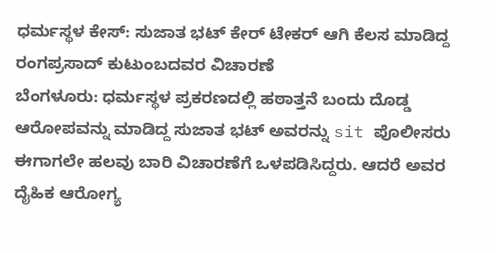ಧರ್ಮಸ್ಥಳ ಕೇಸ್: ಸುಜಾತ ಭಟ್ ಕೇರ್ ಟೇಕರ್ ಆಗಿ ಕೆಲಸ ಮಾಡಿದ್ದ ರಂಗಪ್ರಸಾದ್ ಕುಟುಂಬದವರ ವಿಚಾರಣೆ
ಬೆಂಗಳೂರು: ಧರ್ಮಸ್ಥಳ ಪ್ರಕರಣದಲ್ಲಿ ಹಠಾತ್ತನೆ ಬಂದು ದೊಡ್ಡ ಆರೋಪವನ್ನು ಮಾಡಿದ್ದ ಸುಜಾತ ಭಟ್ ಅವರನ್ನು sit ಪೊಲೀಸರು ಈಗಾಗಲೇ ಹಲವು ಬಾರಿ ವಿಚಾರಣೆಗೆ ಒಳಪಡಿಸಿದ್ದರು. ಆದರೆ ಅವರ ದೈಹಿಕ ಆರೋಗ್ಯ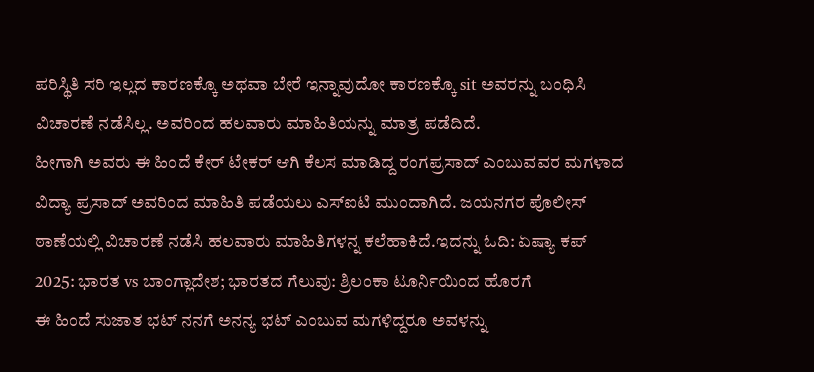ಪರಿಸ್ಥಿತಿ ಸರಿ ಇಲ್ಲದ ಕಾರಣಕ್ಕೊ ಅಥವಾ ಬೇರೆ ಇನ್ನಾವುದೋ ಕಾರಣಕ್ಕೊ sit ಅವರನ್ನು ಬಂಧಿಸಿ ವಿಚಾರಣೆ ನಡೆಸಿಲ್ಲ. ಅವರಿಂದ ಹಲವಾರು ಮಾಹಿತಿಯನ್ನು ಮಾತ್ರ ಪಡೆದಿದೆ.
ಹೀಗಾಗಿ ಅವರು ಈ ಹಿಂದೆ ಕೇರ್ ಟೇಕರ್ ಆಗಿ ಕೆಲಸ ಮಾಡಿದ್ದ ರಂಗಪ್ರಸಾದ್ ಎಂಬುವವರ ಮಗಳಾದ ವಿದ್ಯಾ ಪ್ರಸಾದ್ ಅವರಿಂದ ಮಾಹಿತಿ ಪಡೆಯಲು ಎಸ್ಐಟಿ ಮುಂದಾಗಿದೆ. ಜಯನಗರ ಪೊಲೀಸ್ ಠಾಣೆಯಲ್ಲಿ ವಿಚಾರಣೆ ನಡೆಸಿ ಹಲವಾರು ಮಾಹಿತಿಗಳನ್ನ ಕಲೆಹಾಕಿದೆ.ಇದನ್ನು ಓದಿ: ಏಷ್ಯಾ ಕಪ್ 2025: ಭಾರತ vs ಬಾಂಗ್ಲಾದೇಶ; ಭಾರತದ ಗೆಲುವು: ಶ್ರಿಲಂಕಾ ಟೂರ್ನಿಯಿಂದ ಹೊರಗೆ
ಈ ಹಿಂದೆ ಸುಜಾತ ಭಟ್ ನನಗೆ ಅನನ್ಯ ಭಟ್ ಎಂಬುವ ಮಗಳಿದ್ದರೂ ಅವಳನ್ನು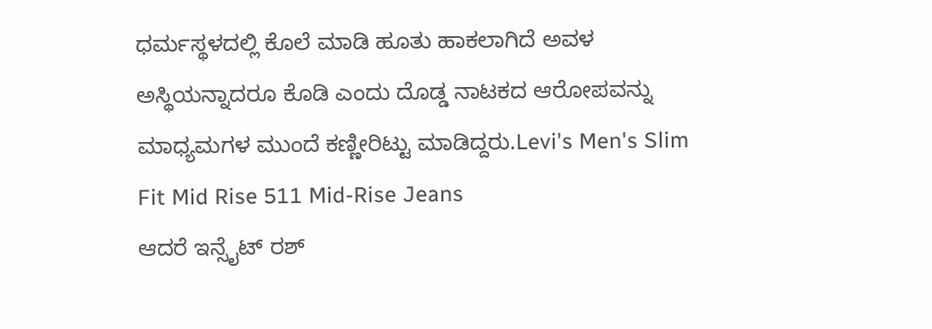ಧರ್ಮಸ್ಥಳದಲ್ಲಿ ಕೊಲೆ ಮಾಡಿ ಹೂತು ಹಾಕಲಾಗಿದೆ ಅವಳ ಅಸ್ಥಿಯನ್ನಾದರೂ ಕೊಡಿ ಎಂದು ದೊಡ್ಡ ನಾಟಕದ ಆರೋಪವನ್ನು ಮಾಧ್ಯಮಗಳ ಮುಂದೆ ಕಣ್ಣೀರಿಟ್ಟು ಮಾಡಿದ್ದರು.Levi's Men's Slim Fit Mid Rise 511 Mid-Rise Jeans
ಆದರೆ ಇನ್ಸೈಟ್ ರಶ್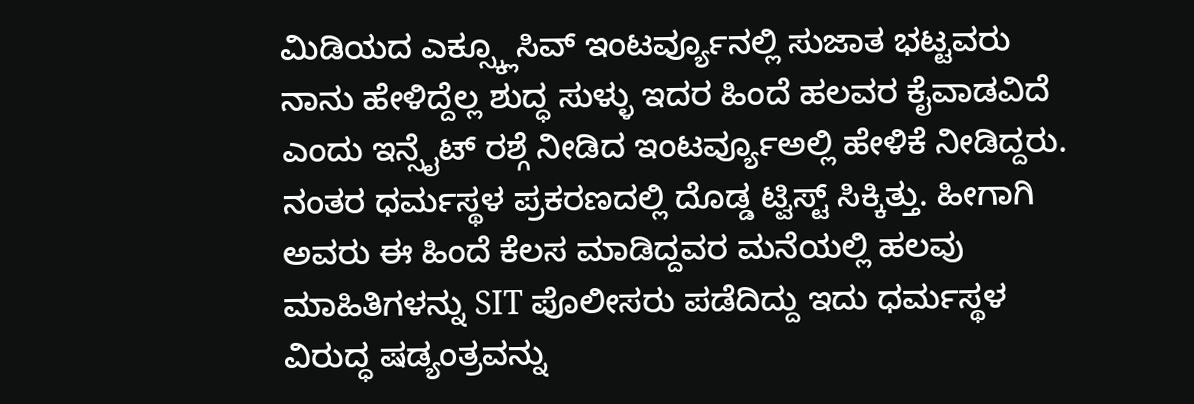ಮಿಡಿಯದ ಎಕ್ಸ್ಕ್ಲೂಸಿವ್ ಇಂಟರ್ವ್ಯೂನಲ್ಲಿ ಸುಜಾತ ಭಟ್ಟವರು ನಾನು ಹೇಳಿದ್ದೆಲ್ಲ ಶುದ್ಧ ಸುಳ್ಳು ಇದರ ಹಿಂದೆ ಹಲವರ ಕೈವಾಡವಿದೆ ಎಂದು ಇನ್ಸೈಟ್ ರಶ್ಗೆ ನೀಡಿದ ಇಂಟರ್ವ್ಯೂಅಲ್ಲಿ ಹೇಳಿಕೆ ನೀಡಿದ್ದರು. ನಂತರ ಧರ್ಮಸ್ಥಳ ಪ್ರಕರಣದಲ್ಲಿ ದೊಡ್ಡ ಟ್ವಿಸ್ಟ್ ಸಿಕ್ಕಿತ್ತು. ಹೀಗಾಗಿ ಅವರು ಈ ಹಿಂದೆ ಕೆಲಸ ಮಾಡಿದ್ದವರ ಮನೆಯಲ್ಲಿ ಹಲವು ಮಾಹಿತಿಗಳನ್ನು SIT ಪೊಲೀಸರು ಪಡೆದಿದ್ದು ಇದು ಧರ್ಮಸ್ಥಳ ವಿರುದ್ಧ ಷಡ್ಯಂತ್ರವನ್ನು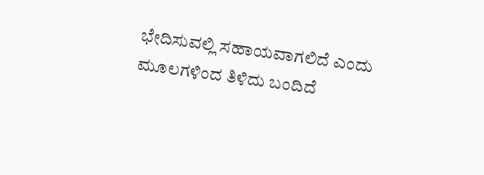ಭೇದಿಸುವಲ್ಲಿ ಸಹಾಯವಾಗಲಿದೆ ಎಂದು ಮೂಲಗಳಿಂದ ತಿಳಿದು ಬಂದಿದೆ